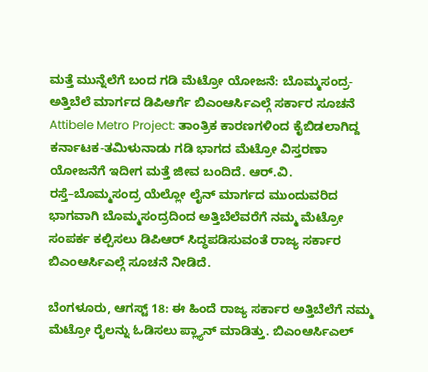ಮತ್ತೆ ಮುನ್ನೆಲೆಗೆ ಬಂದ ಗಡಿ ಮೆಟ್ರೋ ಯೋಜನೆ: ಬೊಮ್ಮಸಂದ್ರ-ಅತ್ತಿಬೆಲೆ ಮಾರ್ಗದ ಡಿಪಿಆರ್ಗೆ ಬಿಎಂಆರ್ಸಿಎಲ್ಗೆ ಸರ್ಕಾರ ಸೂಚನೆ
Attibele Metro Project: ತಾಂತ್ರಿಕ ಕಾರಣಗಳಿಂದ ಕೈಬಿಡಲಾಗಿದ್ದ ಕರ್ನಾಟಕ-ತಮಿಳುನಾಡು ಗಡಿ ಭಾಗದ ಮೆಟ್ರೋ ವಿಸ್ತರಣಾ ಯೋಜನೆಗೆ ಇದೀಗ ಮತ್ತೆ ಜೀವ ಬಂದಿದೆ. ಆರ್.ವಿ. ರಸ್ತೆ–ಬೊಮ್ಮಸಂದ್ರ ಯೆಲ್ಲೋ ಲೈನ್ ಮಾರ್ಗದ ಮುಂದುವರಿದ ಭಾಗವಾಗಿ ಬೊಮ್ಮಸಂದ್ರದಿಂದ ಅತ್ತಿಬೆಲೆವರೆಗೆ ನಮ್ಮ ಮೆಟ್ರೋ ಸಂಪರ್ಕ ಕಲ್ಪಿಸಲು ಡಿಪಿಆರ್ ಸಿದ್ಧಪಡಿಸುವಂತೆ ರಾಜ್ಯ ಸರ್ಕಾರ ಬಿಎಂಆರ್ಸಿಎಲ್ಗೆ ಸೂಚನೆ ನೀಡಿದೆ.

ಬೆಂಗಳೂರು, ಆಗಸ್ಟ್ 18: ಈ ಹಿಂದೆ ರಾಜ್ಯ ಸರ್ಕಾರ ಅತ್ತಿಬೆಲೆಗೆ ನಮ್ಮ ಮೆಟ್ರೋ ರೈಲನ್ನು ಓಡಿಸಲು ಪ್ಲ್ಯಾನ್ ಮಾಡಿತ್ತು. ಬಿಎಂಆರ್ಸಿಎಲ್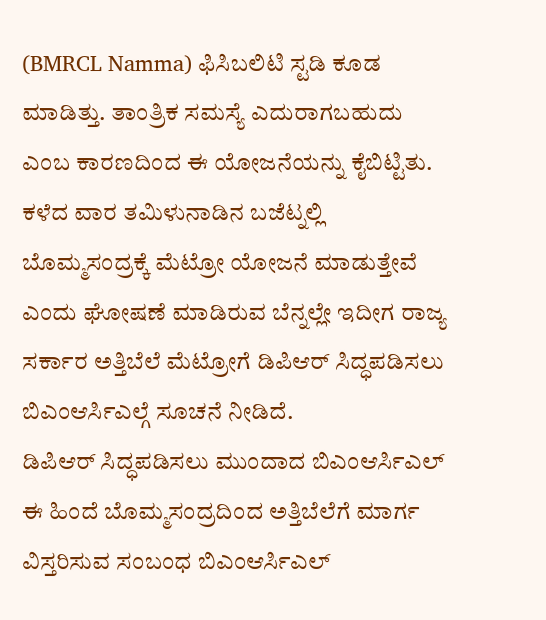(BMRCL Namma) ಫಿಸಿಬಲಿಟಿ ಸ್ಟಡಿ ಕೂಡ ಮಾಡಿತ್ತು. ತಾಂತ್ರಿಕ ಸಮಸ್ಯೆ ಎದುರಾಗಬಹುದು ಎಂಬ ಕಾರಣದಿಂದ ಈ ಯೋಜನೆಯನ್ನು ಕೈಬಿಟ್ಟಿತು. ಕಳೆದ ವಾರ ತಮಿಳುನಾಡಿನ ಬಜೆಟ್ನಲ್ಲಿ ಬೊಮ್ಮಸಂದ್ರಕ್ಕೆ ಮೆಟ್ರೋ ಯೋಜನೆ ಮಾಡುತ್ತೇವೆ ಎಂದು ಘೋಷಣೆ ಮಾಡಿರುವ ಬೆನ್ನಲ್ಲೇ ಇದೀಗ ರಾಜ್ಯ ಸರ್ಕಾರ ಅತ್ತಿಬೆಲೆ ಮೆಟ್ರೋಗೆ ಡಿಪಿಆರ್ ಸಿದ್ಧಪಡಿಸಲು ಬಿಎಂಆರ್ಸಿಎಲ್ಗೆ ಸೂಚನೆ ನೀಡಿದೆ.
ಡಿಪಿಆರ್ ಸಿದ್ಧಪಡಿಸಲು ಮುಂದಾದ ಬಿಎಂಆರ್ಸಿಎಲ್
ಈ ಹಿಂದೆ ಬೊಮ್ಮಸಂದ್ರದಿಂದ ಅತ್ತಿಬೆಲೆಗೆ ಮಾರ್ಗ ವಿಸ್ತರಿಸುವ ಸಂಬಂಧ ಬಿಎಂಆರ್ಸಿಎಲ್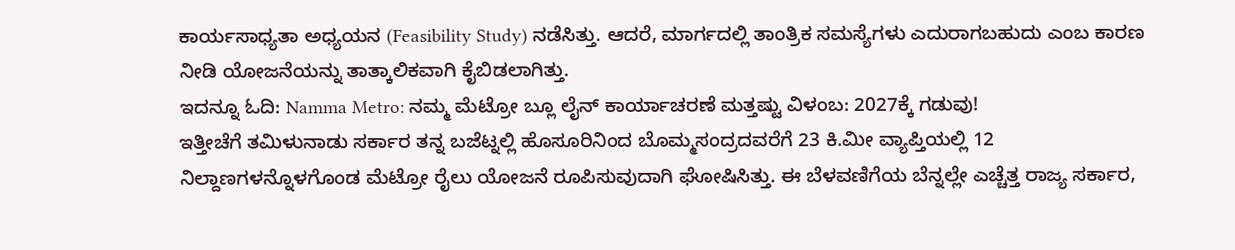ಕಾರ್ಯಸಾಧ್ಯತಾ ಅಧ್ಯಯನ (Feasibility Study) ನಡೆಸಿತ್ತು. ಆದರೆ, ಮಾರ್ಗದಲ್ಲಿ ತಾಂತ್ರಿಕ ಸಮಸ್ಯೆಗಳು ಎದುರಾಗಬಹುದು ಎಂಬ ಕಾರಣ ನೀಡಿ ಯೋಜನೆಯನ್ನು ತಾತ್ಕಾಲಿಕವಾಗಿ ಕೈಬಿಡಲಾಗಿತ್ತು.
ಇದನ್ನೂ ಓದಿ: Namma Metro: ನಮ್ಮ ಮೆಟ್ರೋ ಬ್ಲೂ ಲೈನ್ ಕಾರ್ಯಾಚರಣೆ ಮತ್ತಷ್ಟು ವಿಳಂಬ: 2027ಕ್ಕೆ ಗಡುವು!
ಇತ್ತೀಚೆಗೆ ತಮಿಳುನಾಡು ಸರ್ಕಾರ ತನ್ನ ಬಜೆಟ್ನಲ್ಲಿ ಹೊಸೂರಿನಿಂದ ಬೊಮ್ಮಸಂದ್ರದವರೆಗೆ 23 ಕಿ.ಮೀ ವ್ಯಾಪ್ತಿಯಲ್ಲಿ 12 ನಿಲ್ದಾಣಗಳನ್ನೊಳಗೊಂಡ ಮೆಟ್ರೋ ರೈಲು ಯೋಜನೆ ರೂಪಿಸುವುದಾಗಿ ಘೋಷಿಸಿತ್ತು. ಈ ಬೆಳವಣಿಗೆಯ ಬೆನ್ನಲ್ಲೇ ಎಚ್ಚೆತ್ತ ರಾಜ್ಯ ಸರ್ಕಾರ,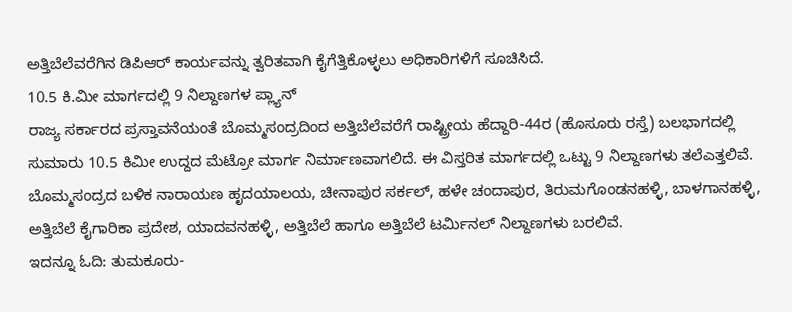ಅತ್ತಿಬೆಲೆವರೆಗಿನ ಡಿಪಿಆರ್ ಕಾರ್ಯವನ್ನು ತ್ವರಿತವಾಗಿ ಕೈಗೆತ್ತಿಕೊಳ್ಳಲು ಅಧಿಕಾರಿಗಳಿಗೆ ಸೂಚಿಸಿದೆ.
10.5 ಕಿ.ಮೀ ಮಾರ್ಗದಲ್ಲಿ 9 ನಿಲ್ದಾಣಗಳ ಪ್ಲ್ಯಾನ್
ರಾಜ್ಯ ಸರ್ಕಾರದ ಪ್ರಸ್ತಾವನೆಯಂತೆ ಬೊಮ್ಮಸಂದ್ರದಿಂದ ಅತ್ತಿಬೆಲೆವರೆಗೆ ರಾಷ್ಟ್ರೀಯ ಹೆದ್ದಾರಿ-44ರ (ಹೊಸೂರು ರಸ್ತೆ) ಬಲಭಾಗದಲ್ಲಿ ಸುಮಾರು 10.5 ಕಿಮೀ ಉದ್ದದ ಮೆಟ್ರೋ ಮಾರ್ಗ ನಿರ್ಮಾಣವಾಗಲಿದೆ. ಈ ವಿಸ್ತರಿತ ಮಾರ್ಗದಲ್ಲಿ ಒಟ್ಟು 9 ನಿಲ್ದಾಣಗಳು ತಲೆಎತ್ತಲಿವೆ. ಬೊಮ್ಮಸಂದ್ರದ ಬಳಿಕ ನಾರಾಯಣ ಹೃದಯಾಲಯ, ಚೀನಾಪುರ ಸರ್ಕಲ್, ಹಳೇ ಚಂದಾಪುರ, ತಿರುಮಗೊಂಡನಹಳ್ಳಿ, ಬಾಳಗಾನಹಳ್ಳಿ, ಅತ್ತಿಬೆಲೆ ಕೈಗಾರಿಕಾ ಪ್ರದೇಶ, ಯಾದವನಹಳ್ಳಿ, ಅತ್ತಿಬೆಲೆ ಹಾಗೂ ಅತ್ತಿಬೆಲೆ ಟರ್ಮಿನಲ್ ನಿಲ್ದಾಣಗಳು ಬರಲಿವೆ.
ಇದನ್ನೂ ಓದಿ: ತುಮಕೂರು-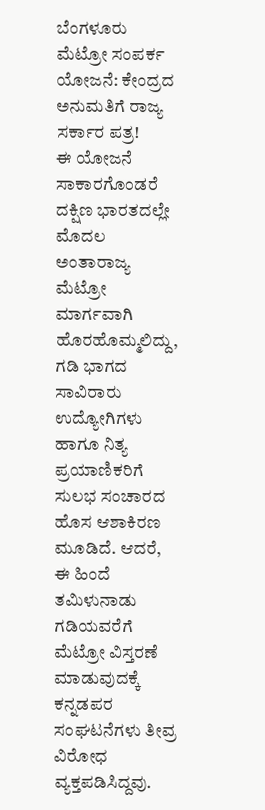ಬೆಂಗಳೂರು ಮೆಟ್ರೋ ಸಂಪರ್ಕ ಯೋಜನೆ: ಕೇಂದ್ರದ ಅನುಮತಿಗೆ ರಾಜ್ಯ ಸರ್ಕಾರ ಪತ್ರ!
ಈ ಯೋಜನೆ ಸಾಕಾರಗೊಂಡರೆ ದಕ್ಷಿಣ ಭಾರತದಲ್ಲೇ ಮೊದಲ ಅಂತಾರಾಜ್ಯ ಮೆಟ್ರೋ ಮಾರ್ಗವಾಗಿ ಹೊರಹೊಮ್ಮಲಿದ್ದು, ಗಡಿ ಭಾಗದ ಸಾವಿರಾರು ಉದ್ಯೋಗಿಗಳು ಹಾಗೂ ನಿತ್ಯ ಪ್ರಯಾಣಿಕರಿಗೆ ಸುಲಭ ಸಂಚಾರದ ಹೊಸ ಆಶಾಕಿರಣ ಮೂಡಿದೆ. ಆದರೆ, ಈ ಹಿಂದೆ ತಮಿಳುನಾಡು ಗಡಿಯವರೆಗೆ ಮೆಟ್ರೋ ವಿಸ್ತರಣೆ ಮಾಡುವುದಕ್ಕೆ ಕನ್ನಡಪರ ಸಂಘಟನೆಗಳು ತೀವ್ರ ವಿರೋಧ ವ್ಯಕ್ತಪಡಿಸಿದ್ದವು.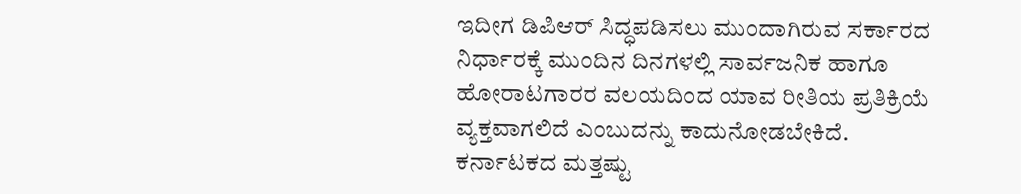ಇದೀಗ ಡಿಪಿಆರ್ ಸಿದ್ಧಪಡಿಸಲು ಮುಂದಾಗಿರುವ ಸರ್ಕಾರದ ನಿರ್ಧಾರಕ್ಕೆ ಮುಂದಿನ ದಿನಗಳಲ್ಲಿ ಸಾರ್ವಜನಿಕ ಹಾಗೂ ಹೋರಾಟಗಾರರ ವಲಯದಿಂದ ಯಾವ ರೀತಿಯ ಪ್ರತಿಕ್ರಿಯೆ ವ್ಯಕ್ತವಾಗಲಿದೆ ಎಂಬುದನ್ನು ಕಾದುನೋಡಬೇಕಿದೆ.
ಕರ್ನಾಟಕದ ಮತ್ತಷ್ಟು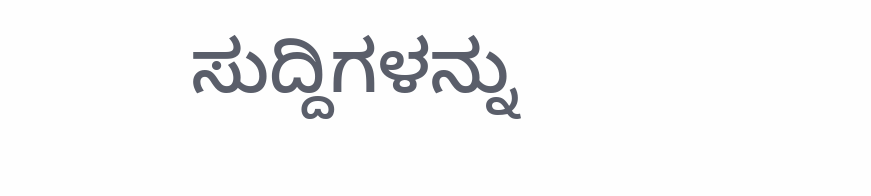ಸುದ್ದಿಗಳನ್ನು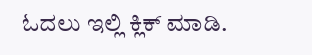ಓದಲು ಇಲ್ಲಿ ಕ್ಲಿಕ್ ಮಾಡಿ.